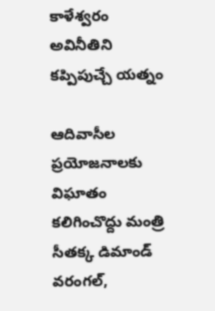కాళేశ్వరం అవినీతిని కప్పిపుచ్చే యత్నం

ఆదివాసీల ప్రయోజనాలకు విఘాతం కలిగించొద్దు మంత్రి సీతక్క డిమాండ్ వరంగల్,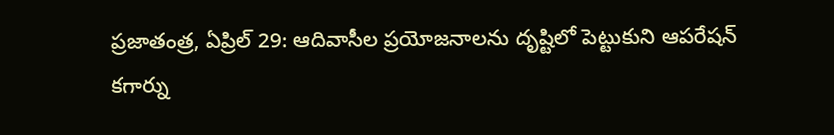ప్రజాతంత్ర, ఏప్రిల్ 29: ఆదివాసీల ప్రయోజనాలను దృష్టిలో పెట్టుకుని ఆపరేషన్ కగార్ను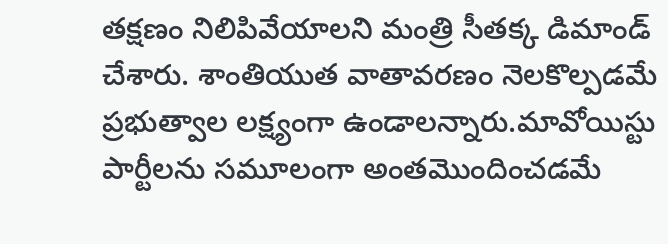తక్షణం నిలిపివేయాలని మంత్రి సీతక్క డిమాండ్ చేశారు. శాంతియుత వాతావరణం నెలకొల్పడమే ప్రభుత్వాల లక్ష్యంగా ఉండాలన్నారు.మావోయిస్టు పార్టీలను సమూలంగా అంతమొందించడమే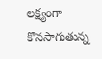లక్ష్యంగా కొనసాగుతున్న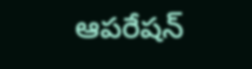ఆపరేషన్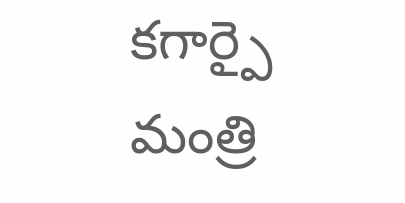కగార్పై మంత్రి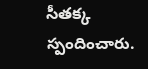సీతక్క స్పందించారు.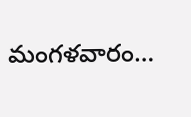మంగళవారం…